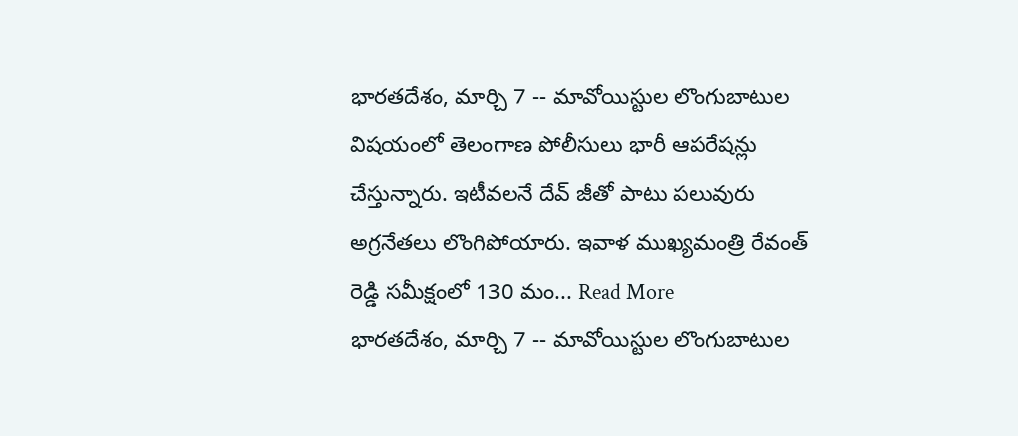భారతదేశం, మార్చి 7 -- మావోయిస్టుల లొంగుబాటుల విషయంలో తెలంగాణ పోలీసులు భారీ ఆపరేషన్లు చేస్తున్నారు. ఇటీవలనే దేవ్ జీతో పాటు పలువురు అగ్రనేతలు లొంగిపోయారు. ఇవాళ ముఖ్యమంత్రి రేవంత్ రెడ్డి సమీక్షంలో 130 మం... Read More
భారతదేశం, మార్చి 7 -- మావోయిస్టుల లొంగుబాటుల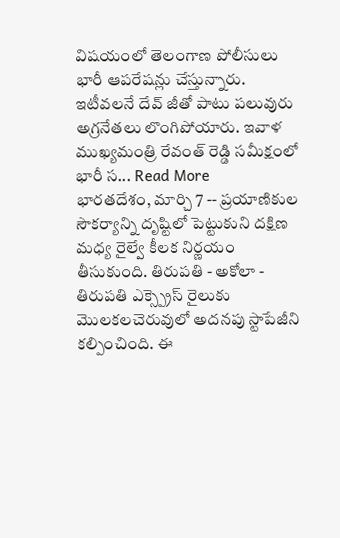విషయంలో తెలంగాణ పోలీసులు భారీ ఆపరేషన్లు చేస్తున్నారు. ఇటీవలనే దేవ్ జీతో పాటు పలువురు అగ్రనేతలు లొంగిపోయారు. ఇవాళ ముఖ్యమంత్రి రేవంత్ రెడ్డి సమీక్షంలో భారీ స... Read More
భారతదేశం, మార్చి 7 -- ప్రయాణికుల సౌకర్యాన్ని దృష్టిలో పెట్టుకుని దక్షిణ మధ్య రైల్వే కీలక నిర్ణయం తీసుకుంది. తిరుపతి - అకోలా - తిరుపతి ఎక్స్ప్రెస్ రైలుకు మొలకలచెరువులో అదనపు స్టాపేజీని కల్పించింది. ఈ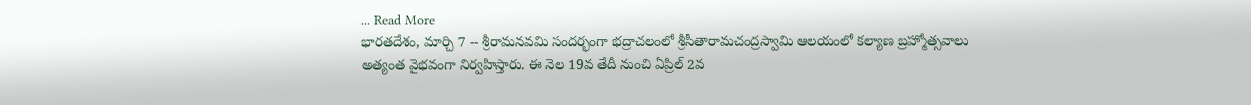... Read More
భారతదేశం, మార్చి 7 -- శ్రీరామనవమి సందర్భంగా భద్రాచలంలో శ్రీసీతారామచంద్రస్వామి ఆలయంలో కల్యాణ బ్రహ్మోత్సవాలు అత్యంత వైభవంగా నిర్వహిస్తారు. ఈ నెల 19వ తేదీ నుంచి ఏప్రిల్ 2వ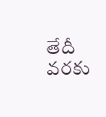తేదీ వరకు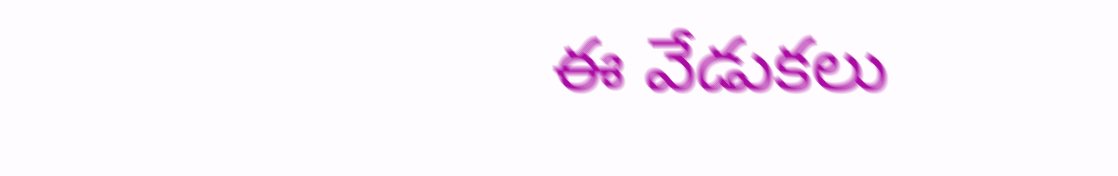ఈ వేడుకలు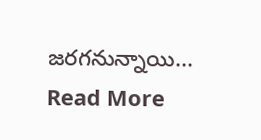జరగనున్నాయి... Read More